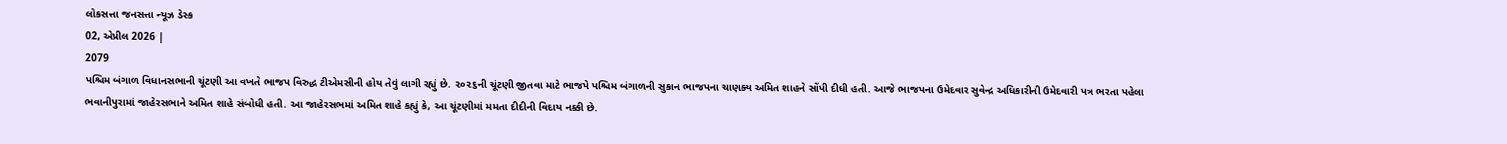લોકસત્તા જનસત્તા ન્યૂઝ ડેસ્ક
02, એપ્રીલ 2026 |
2079
પશ્ચિમ બંગાળ વિધાનસભાની ચૂંટણી આ વખતે ભાજપ વિરુદ્ધ ટીએમસીની હોય તેવું લાગી રહ્યું છે. ૨૦૨૬ની ચૂંટણી જીતવા માટે ભાજપે પશ્ચિમ બંગાળની સુકાન ભાજપના ચાણક્ય અમિત શાહને સોંપી દીધી હતી. આજે ભાજપના ઉમેદવાર સુવેન્દ્ર અધિકારીની ઉમેદવારી પત્ર ભરતા પહેલા ભવાનીપુરામાં જાહેરસભાને અમિત શાહે સંબોધી હતી. આ જાહેરસભમાં અમિત શાહે કહ્યું કે, આ ચૂંટણીમાં મમતા દીદીની વિદાય નક્કી છે.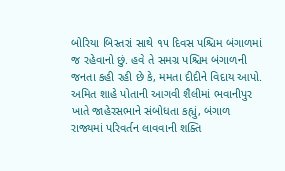બોરિયા બિસ્તરાં સાથે ૧૫ દિવસ પશ્ચિમ બંગાળમાં જ રહેવાનો છું. હવે તે સમગ્ર પશ્ચિમ બંગાળની જનતા કહી રહી છે કે, મમતા દીદીને વિદાય આપો.
અમિત શાહે પોતાની આગવી શૈલીમાં ભવાનીપુર ખાતે જાહેરસભાને સંબોધતા કહ્યું, બંગાળ રાજ્યમાં પરિવર્તન લાવવાની શક્તિ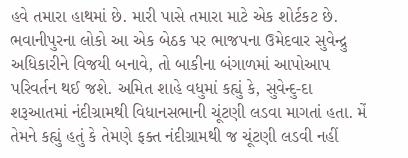હવે તમારા હાથમાં છે. મારી પાસે તમારા માટે એક શોર્ટકટ છે. ભવાનીપુરના લોકો આ એક બેઠક પર ભાજપના ઉમેદવાર સુવેન્દ્રુ અધિકારીને વિજયી બનાવે, તો બાકીના બંગાળમાં આપોઆપ પરિવર્તન થઈ જશે. અમિત શાહે વધુમાં કહ્યું કે, સુવેન્દુ-દા શરૂઆતમાં નંદીગ્રામથી વિધાનસભાની ચૂંટણી લડવા માગતાં હતા. મેં તેમને કહ્યું હતું કે તેમણે ફક્ત નંદીગ્રામથી જ ચૂંટણી લડવી નહીં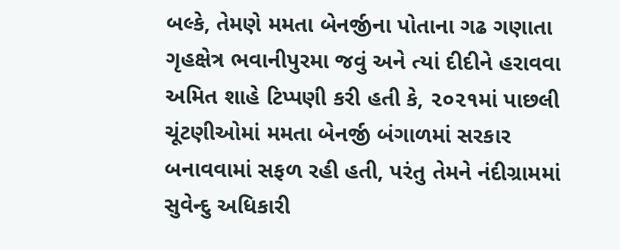બલ્કે, તેમણે મમતા બેનર્જીના પોતાના ગઢ ગણાતા ગૃહક્ષેત્ર ભવાનીપુરમા જવું અને ત્યાં દીદીને હરાવવા
અમિત શાહે ટિપ્પણી કરી હતી કે, ૨૦૨૧માં પાછલી ચૂંટણીઓમાં મમતા બેનર્જી બંગાળમાં સરકાર બનાવવામાં સફળ રહી હતી, પરંતુ તેમને નંદીગ્રામમાં સુવેન્દુ અધિકારી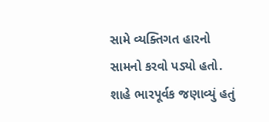સામે વ્યક્તિગત હારનો સામનો કરવો પડ્યો હતો. શાહે ભારપૂર્વક જણાવ્યું હતું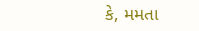કે, મમતા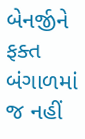બેનર્જીને ફક્ત બંગાળમાં જ નહીં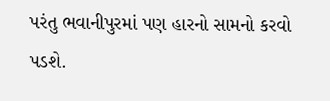પરંતુ ભવાનીપુરમાં પણ હારનો સામનો કરવો પડશે.